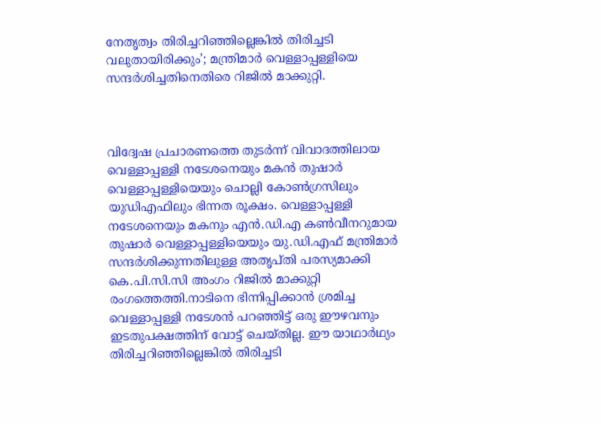നേതൃത്വം തിരിച്ചറിഞ്ഞില്ലെങ്കിൽ തിരിച്ചടി വലുതായിരിക്കും’; മന്ത്രിമാർ വെള്ളാപ്പള്ളിയെ സന്ദർശിച്ചതിനെതിരെ റിജിൽ മാക്കുറ്റി.



വിദ്വേഷ പ്രചാരണത്തെ തുടര്‍ന്ന് വിവാദത്തിലായ വെള്ളാപ്പള്ളി നടേശനെയും മകന്‍ തുഷാര്‍ വെള്ളാപ്പള്ളിയെയും ചൊല്ലി കോണ്‍ഗ്രസിലും യുഡിഎഫിലും ഭിന്നത രൂക്ഷം. വെള്ളാപ്പള്ളി നടേശനെയും മകനും എൻ.ഡി.എ കൺവീനറുമായ തുഷാർ വെള്ളാപ്പള്ളിയെയും യു.ഡി.എഫ് മന്ത്രിമാർ സന്ദർശിക്കുന്നതിലുള്ള അതൃപ്തി പരസ്യമാക്കി കെ.പി.സി.സി അംഗം റിജിൽ മാക്കുറ്റി രംഗത്തെത്തി.നാടിനെ ഭിന്നിപ്പിക്കാന്‍ ശ്രമിച്ച വെള്ളാപ്പള്ളി നടേശന്‍ പറഞ്ഞിട്ട് ഒരു ഈഴവനും ഇടതുപക്ഷത്തിന് വോട്ട് ചെയ്തില്ല. ഈ യാഥാര്‍ഥ്യം തിരിച്ചറിഞ്ഞില്ലെങ്കില്‍ തിരിച്ചടി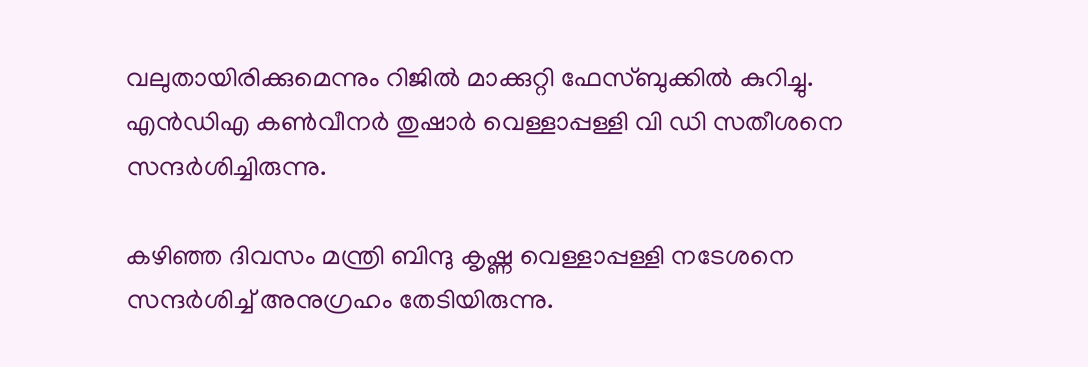വലുതായിരിക്കുമെന്നും റിജില്‍ മാക്കുറ്റി ഫേസ്ബുക്കില്‍ കുറിച്ചു. എന്‍ഡിഎ കണ്‍വീനര്‍ തുഷാര്‍ വെള്ളാപ്പള്ളി വി ഡി സതീശനെ സന്ദര്‍ശിച്ചിരുന്നു.

കഴിഞ്ഞ ദിവസം മന്ത്രി ബിന്ദു കൃഷ്ണ വെള്ളാപ്പള്ളി നടേശനെ സന്ദർശിച്ച് അനുഗ്രഹം തേടിയിരുന്നു.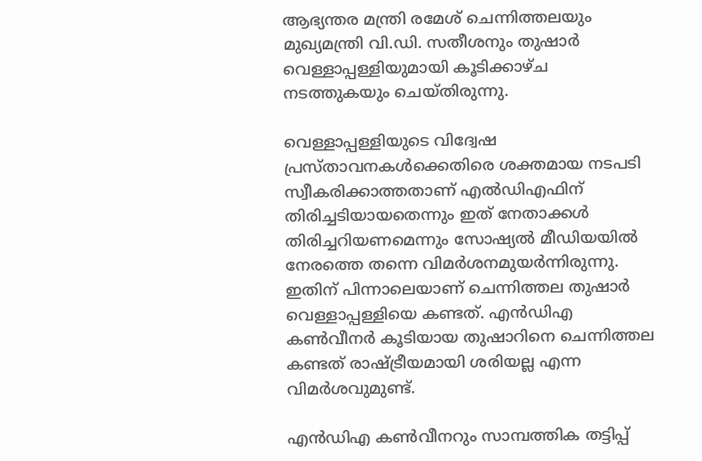ആഭ്യന്തര മന്ത്രി രമേശ് ചെന്നിത്തലയും മുഖ്യമന്ത്രി വി.ഡി. സതീശനും തുഷാർ വെള്ളാപ്പള്ളിയുമായി കൂടിക്കാഴ്ച നടത്തുകയും ചെയ്തിരുന്നു.

വെള്ളാപ്പള്ളിയുടെ വിദ്വേഷ പ്രസ്താവനകള്‍ക്കെതിരെ ശക്തമായ നടപടി സ്വീകരിക്കാത്തതാണ് എല്‍ഡിഎഫിന് തിരിച്ചടിയായതെന്നും ഇത് നേതാക്കള്‍ തിരിച്ചറിയണമെന്നും സോഷ്യല്‍ മീഡിയയില്‍ നേരത്തെ തന്നെ വിമര്‍ശനമുയര്‍ന്നിരുന്നു. ഇതിന് പിന്നാലെയാണ് ചെന്നിത്തല തുഷാര്‍ വെള്ളാപ്പള്ളിയെ കണ്ടത്. എന്‍ഡിഎ കണ്‍വീനര്‍ കൂടിയായ തുഷാറിനെ ചെന്നിത്തല കണ്ടത് രാഷ്ട്രീയമായി ശരിയല്ല എന്ന വിമര്‍ശവുമുണ്ട്.

എന്‍ഡിഎ കണ്‍വീനറും സാമ്പത്തിക തട്ടിപ്പ്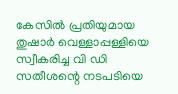കേസില്‍ പ്രതിയുമായ തുഷാര്‍ വെള്ളാപ്പള്ളിയെ സ്വീകരിച്ച വി ഡി സതീശന്റെ നടപടിയെ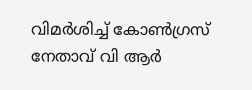വിമര്‍ശിച്ച് കോണ്‍ഗ്രസ് നേതാവ് വി ആര്‍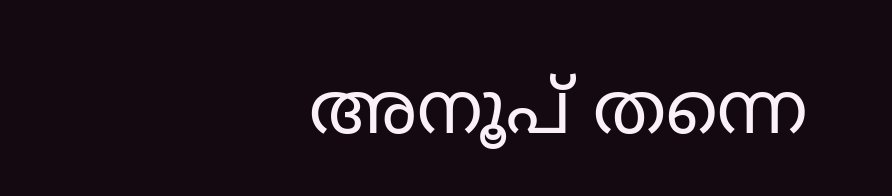അനൂപ് തന്നെ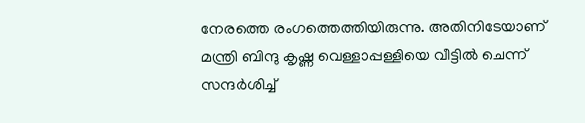നേരത്തെ രംഗത്തെത്തിയിരുന്നു. അതിനിടേയാണ് മന്ത്രി ബിന്ദു കൃഷ്ണ വെള്ളാപ്പള്ളിയെ വീട്ടില്‍ ചെന്ന് സന്ദര്‍ശിച്ച്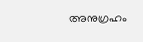അനുഗ്രഹം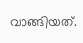വാങ്ങിയത്.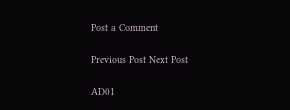Post a Comment

Previous Post Next Post

AD01